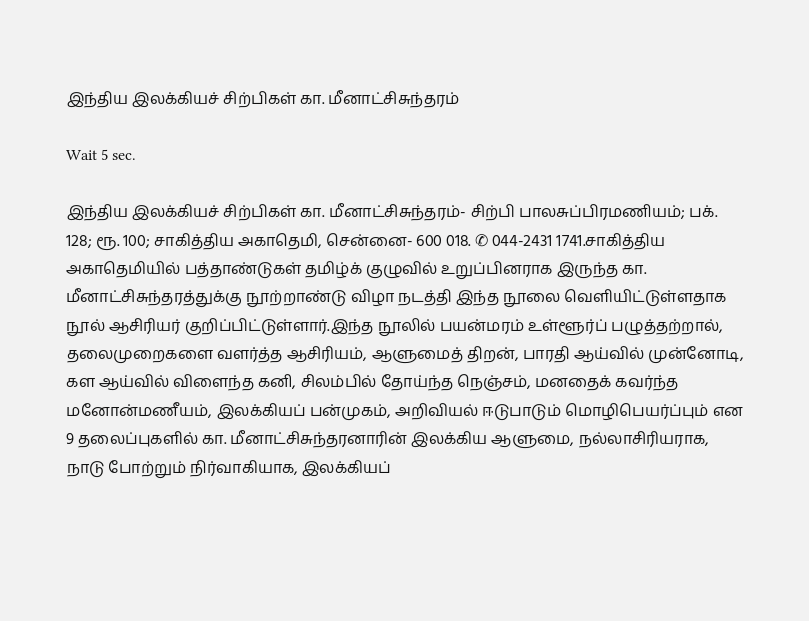இந்திய இலக்கியச் சிற்பிகள் கா. மீனாட்சிசுந்தரம்

Wait 5 sec.

இந்திய இலக்கியச் சிற்பிகள் கா. மீனாட்சிசுந்தரம்- சிற்பி பாலசுப்பிரமணியம்; பக். 128; ரூ. 100; சாகித்திய அகாதெமி, சென்னை- 600 018. ✆ 044-2431 1741.சாகித்திய அகாதெமியில் பத்தாண்டுகள் தமிழ்க் குழுவில் உறுப்பினராக இருந்த கா. மீனாட்சிசுந்தரத்துக்கு நூற்றாண்டு விழா நடத்தி இந்த நூலை வெளியிட்டுள்ளதாக நூல் ஆசிரியர் குறிப்பிட்டுள்ளார்.இந்த நூலில் பயன்மரம் உள்ளூர்ப் பழுத்தற்றால், தலைமுறைகளை வளர்த்த ஆசிரியம், ஆளுமைத் திறன், பாரதி ஆய்வில் முன்னோடி, கள ஆய்வில் விளைந்த கனி, சிலம்பில் தோய்ந்த நெஞ்சம், மனதைக் கவர்ந்த மனோன்மணீயம், இலக்கியப் பன்முகம், அறிவியல் ஈடுபாடும் மொழிபெயர்ப்பும் என 9 தலைப்புகளில் கா. மீனாட்சிசுந்தரனாரின் இலக்கிய ஆளுமை, நல்லாசிரியராக, நாடு போற்றும் நிர்வாகியாக, இலக்கியப்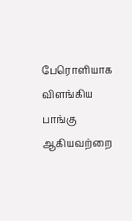பேரொளியாக விளங்கிய பாங்கு ஆகியவற்றை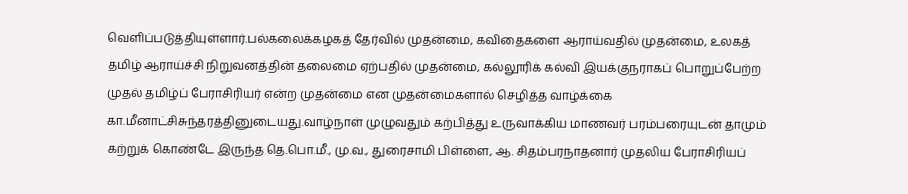வெளிப்படுத்தியுள்ளார்.பல்கலைக்கழகத் தேர்வில் முதன்மை, கவிதைகளை ஆராய்வதில் முதன்மை, உலகத் தமிழ் ஆராய்ச்சி நிறுவனத்தின் தலைமை ஏற்பதில் முதன்மை, கல்லூரிக் கல்வி இயக்குநராகப் பொறுப்பேற்ற முதல் தமிழ்ப் பேராசிரியர் என்ற முதன்மை என முதன்மைகளால் செழித்த வாழ்க்கை கா.மீனாட்சிசுந்தரத்தினுடையது.வாழ்நாள் முழுவதும் கற்பித்து உருவாக்கிய மாணவர் பரம்பரையுடன் தாமும் கற்றுக் கொண்டே இருந்த தெ.பொ.மீ., மு.வ., துரைசாமி பிள்ளை, ஆ. சிதம்பரநாதனார் முதலிய பேராசிரியப்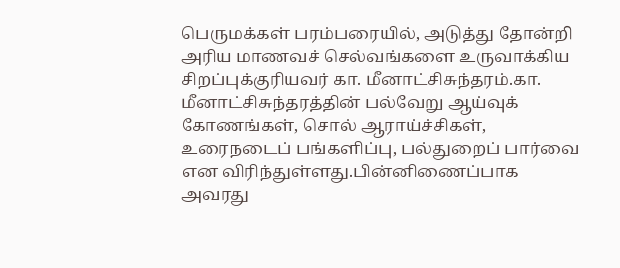பெருமக்கள் பரம்பரையில், அடுத்து தோன்றி அரிய மாணவச் செல்வங்களை உருவாக்கிய சிறப்புக்குரியவர் கா. மீனாட்சிசுந்தரம்.கா. மீனாட்சிசுந்தரத்தின் பல்வேறு ஆய்வுக் கோணங்கள், சொல் ஆராய்ச்சிகள், உரைநடைப் பங்களிப்பு, பல்துறைப் பார்வை என விரிந்துள்ளது.பின்னிணைப்பாக அவரது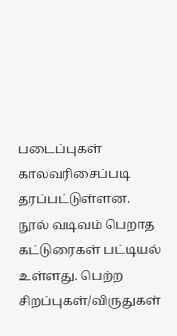படைப்புகள் காலவரிசைப்படி தரப்பட்டுள்ளன. நூல் வடிவம் பெறாத கட்டுரைகள் பட்டியல் உள்ளது. பெற்ற சிறப்புகள்/விருதுகள்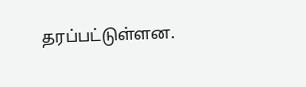தரப்பட்டுள்ளன.